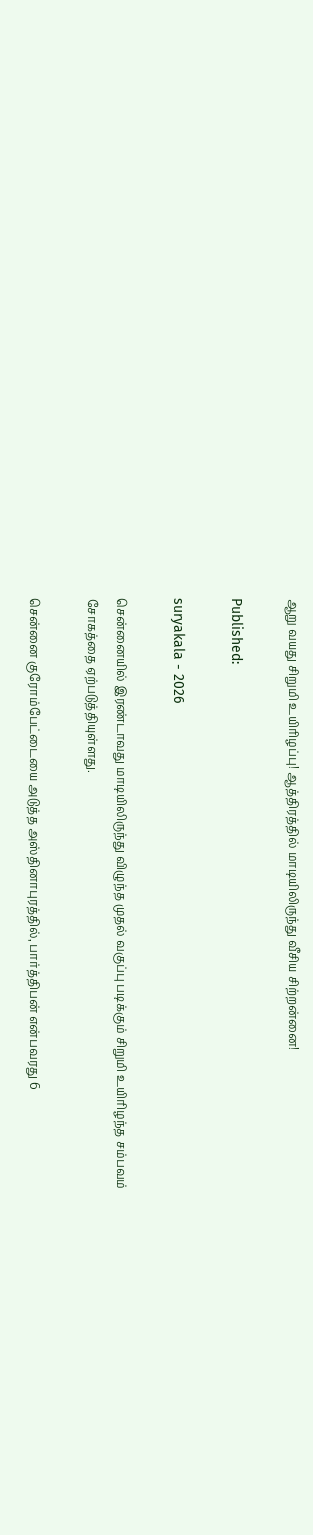ஆறு வயது சிறுமி உயிரிழப்பு! ஆத்திரத்தில் மாடியிலிருந்து வீசிய சிற்றன்னை!

Published:

suryakala - 2026

சென்னையில் இரண்டாவது மாடியிலிருந்து விழுந்த முதல் வகுப்பு படிக்கும் சிறுமி உயிரிழந்த சம்பவம் சோகத்தை ஏற்படுத்தியுள்ளது.

சென்னை குரோம்பேட்டையை அடுத்த அஸ்தினாபுரத்தில், பார்த்திபன் என்பவரது 6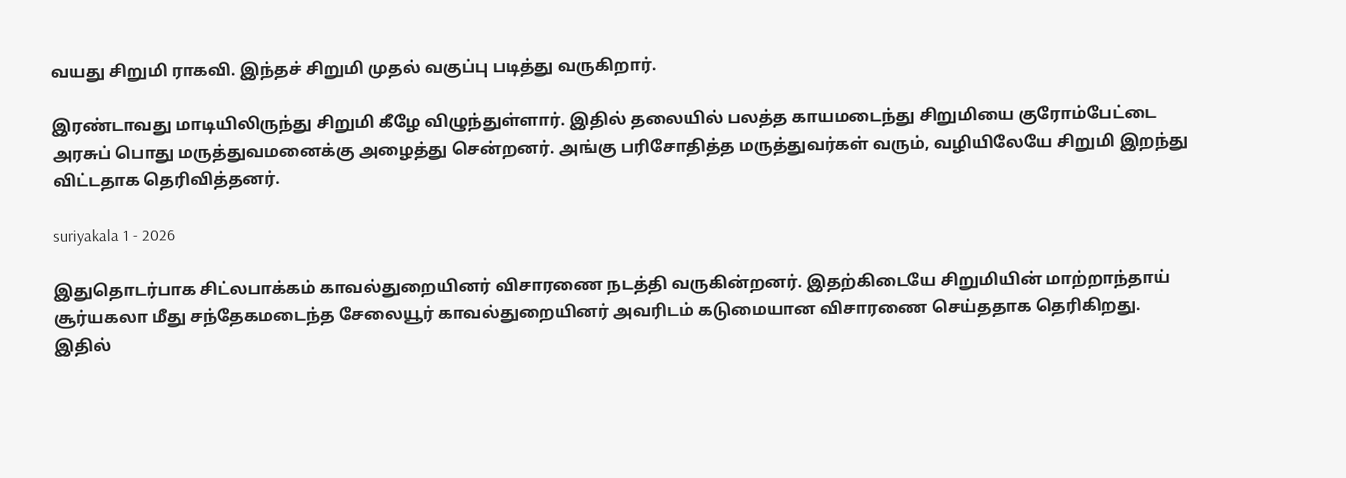வயது சிறுமி ராகவி. இந்தச் சிறுமி முதல் வகுப்பு படித்து வருகிறார்.

இரண்டாவது மாடியிலிருந்து சிறுமி கீழே விழுந்துள்ளார். இதில் தலையில் பலத்த காயமடைந்து சிறுமியை குரோம்பேட்டை அரசுப் பொது மருத்துவமனைக்கு அழைத்து சென்றனர். அங்கு பரிசோதித்த மருத்துவர்கள் வரும், வழியிலேயே சிறுமி இறந்து விட்டதாக தெரிவித்தனர்.

suriyakala 1 - 2026

இதுதொடர்பாக சிட்லபாக்கம் காவல்துறையினர் விசாரணை நடத்தி வருகின்றனர். இதற்கிடையே சிறுமியின் மாற்றாந்தாய் சூர்யகலா மீது சந்தேகமடைந்த சேலையூர் காவல்துறையினர் அவரிடம் கடுமையான விசாரணை செய்ததாக தெரிகிறது. இதில்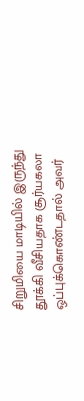சிறுமியை மாடியில் இருந்து தூக்கி வீசியதாக சூர்யகலா ஒப்புக்கொண்டதால் அவர்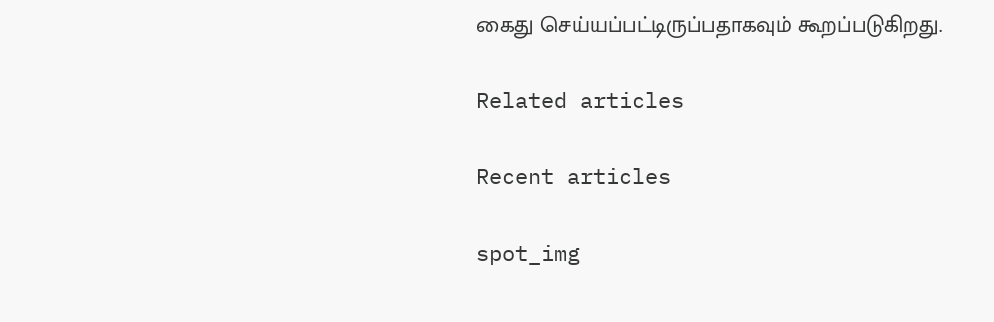கைது செய்யப்பட்டிருப்பதாகவும் கூறப்படுகிறது.

Related articles

Recent articles

spot_img